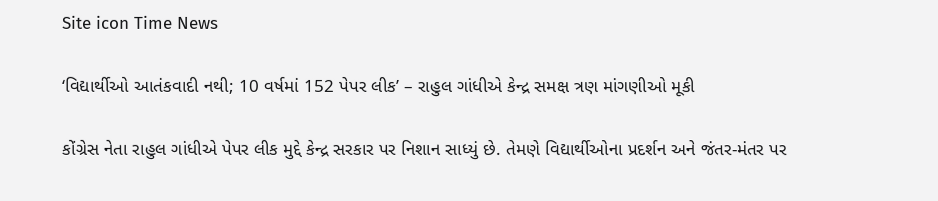Site icon Time News

‘વિદ્યાર્થીઓ આતંકવાદી નથી; 10 વર્ષમાં 152 પેપર લીક’ – રાહુલ ગાંધીએ કેન્દ્ર સમક્ષ ત્રણ માંગણીઓ મૂકી

કોંગ્રેસ નેતા રાહુલ ગાંધીએ પેપર લીક મુદ્દે કેન્દ્ર સરકાર પર નિશાન સાધ્યું છે. તેમણે વિદ્યાર્થીઓના પ્રદર્શન અને જંતર-મંતર પર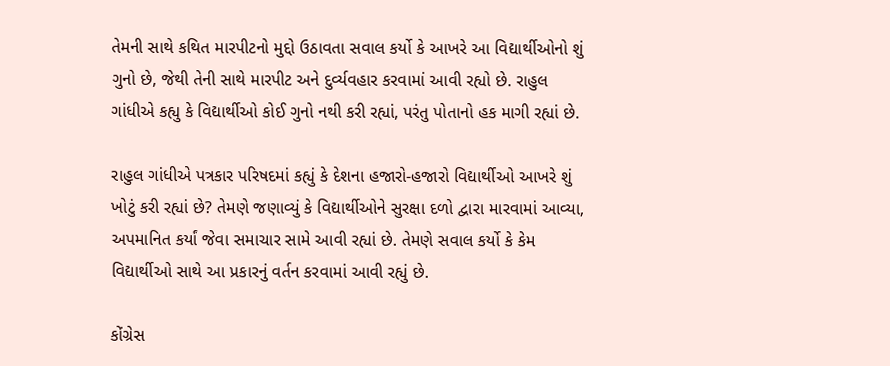તેમની સાથે કથિત મારપીટનો મુદ્દો ઉઠાવતા સવાલ કર્યો કે આખરે આ વિદ્યાર્થીઓનો શું ગુનો છે, જેથી તેની સાથે મારપીટ અને દુર્વ્યવહાર કરવામાં આવી રહ્યો છે. રાહુલ ગાંધીએ કહ્યુ કે વિદ્યાર્થીઓ કોઈ ગુનો નથી કરી રહ્યાં, પરંતુ પોતાનો હક માગી રહ્યાં છે.

રાહુલ ગાંધીએ પત્રકાર પરિષદમાં કહ્યું કે દેશના હજારો-હજારો વિદ્યાર્થીઓ આખરે શું ખોટું કરી રહ્યાં છે? તેમણે જણાવ્યું કે વિદ્યાર્થીઓને સુરક્ષા દળો દ્વારા મારવામાં આવ્યા, અપમાનિત કર્યાં જેવા સમાચાર સામે આવી રહ્યાં છે. તેમણે સવાલ કર્યો કે કેમ વિદ્યાર્થીઓ સાથે આ પ્રકારનું વર્તન કરવામાં આવી રહ્યું છે.

કોંગ્રેસ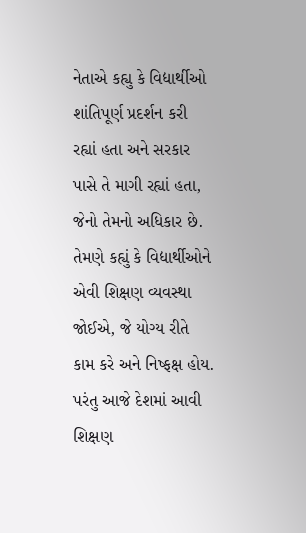નેતાએ કહ્યુ કે વિદ્યાર્થીઓ શાંતિપૂર્ણ પ્રદર્શન કરી રહ્યાં હતા અને સરકાર પાસે તે માગી રહ્યાં હતા, જેનો તેમનો અધિકાર છે. તેમણે કહ્યું કે વિદ્યાર્થીઓને એવી શિક્ષણ વ્યવસ્થા જોઈએ, જે યોગ્ય રીતે કામ કરે અને નિષ્ફક્ષ હોય. પરંતુ આજે દેશમાં આવી શિક્ષણ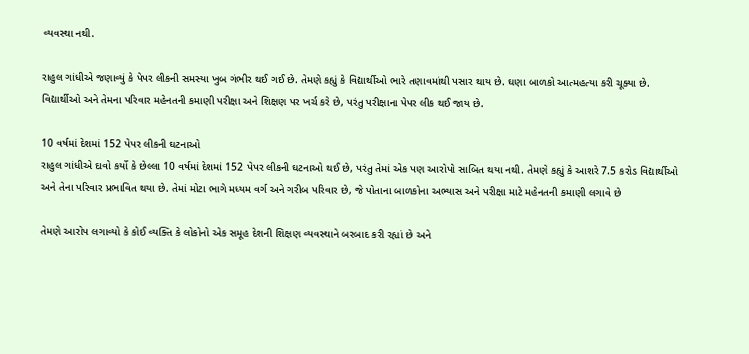વ્યવસ્થા નથી.

રાહુલ ગાંધીએ જણાવ્યું કે પેપર લીકની સમસ્યા ખુબ ગંભીર થઈ ગઈ છે. તેમણે કહ્યું કે વિદ્યાર્થીઓ ભારે તણાવમાંથી પસાર થાય છે. ઘણા બાળકો આત્મહત્યા કરી ચૂક્યા છે. વિદ્યાર્થીઓ અને તેમના પરિવાર મહેનતની કમાણી પરીક્ષા અને શિક્ષણ પર ખર્ચ કરે છે, પરંતુ પરીક્ષાના પેપર લીક થઈ જાય છે.

10 વર્ષમાં દેશમાં 152 પેપર લીકની ઘટનાઓ
રાહુલ ગાંધીએ દાવો કર્યો કે છેલ્લા 10 વર્ષમાં દેશમાં 152 પેપર લીકની ઘટનાઓ થઈ છે, પરંતુ તેમાં એક પણ આરોપો સાબિત થયા નથી. તેમણે કહ્યું કે આશરે 7.5 કરોડ વિદ્યાર્થીઓ અને તેના પરિવાર પ્રભાવિત થયા છે. તેમાં મોટા ભાગે મધ્યમ વર્ગ અને ગરીબ પરિવાર છે, જે પોતાના બાળકોના અભ્યાસ અને પરીક્ષા માટે મહેનતની કમાણી લગાવે છે

તેમણે આરોપ લગાવ્યો કે કોઈ વ્યક્તિ કે લોકોનો એક સમૂહ દેશની શિક્ષણ વ્યવસ્થાને બરબાદ કરી રહ્યાં છે અને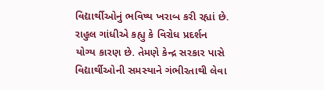વિદ્યાર્થીઓનું ભવિષ્ય ખરાબ કરી રહ્યાં છે. રાહુલ ગાંધીએ કહ્યુ કે વિરોધ પ્રદર્શન યોગ્ય કારણ છે. તેમણે કેન્દ્ર સરકાર પાસે વિદ્યાર્થીઓની સમસ્યાને ગંભીરતાથી લેવા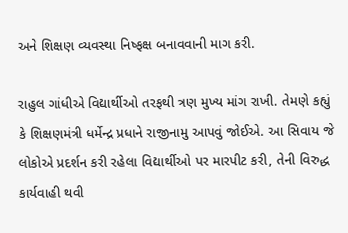અને શિક્ષણ વ્યવસ્થા નિષ્ફક્ષ બનાવવાની માગ કરી.

રાહુલ ગાંધીએ વિદ્યાર્થીઓ તરફથી ત્રણ મુખ્ય માંગ રાખી. તેમણે કહ્યું કે શિક્ષણમંત્રી ધર્મેન્દ્ર પ્રધાને રાજીનામુ આપવું જોઈએ. આ સિવાય જે લોકોએ પ્રદર્શન કરી રહેલા વિદ્યાર્થીઓ પર મારપીટ કરી, તેની વિરુદ્ધ કાર્યવાહી થવી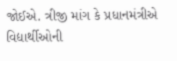જોઈએ. ત્રીજી માંગ કે પ્રધાનમંત્રીએ વિદ્યાર્થીઓની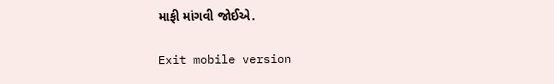માફી માંગવી જોઈએ.

Exit mobile version